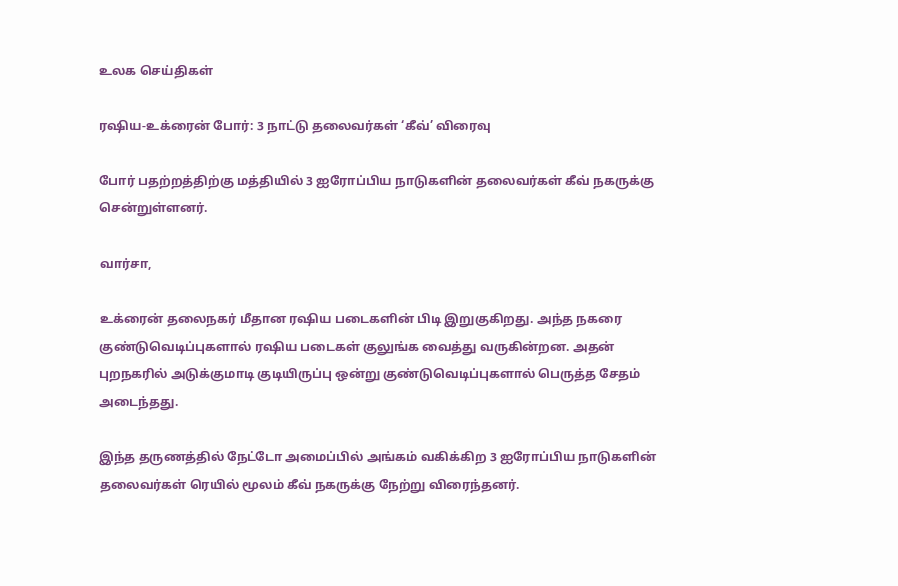உலக செய்திகள்

ரஷிய-உக்ரைன் போர்: 3 நாட்டு தலைவர்கள் ‘கீவ்’ விரைவு

போர் பதற்றத்திற்கு மத்தியில் 3 ஐரோப்பிய நாடுகளின் தலைவர்கள் கீவ் நகருக்கு சென்றுள்ளனர்.

வார்சா,

உக்ரைன் தலைநகர் மீதான ரஷிய படைகளின் பிடி இறுகுகிறது. அந்த நகரை குண்டுவெடிப்புகளால் ரஷிய படைகள் குலுங்க வைத்து வருகின்றன. அதன் புறநகரில் அடுக்குமாடி குடியிருப்பு ஒன்று குண்டுவெடிப்புகளால் பெருத்த சேதம் அடைந்தது.

இந்த தருணத்தில் நேட்டோ அமைப்பில் அங்கம் வகிக்கிற 3 ஐரோப்பிய நாடுகளின் தலைவர்கள் ரெயில் மூலம் கீவ் நகருக்கு நேற்று விரைந்தனர்.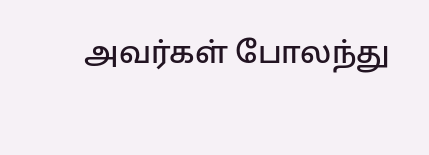அவர்கள் போலந்து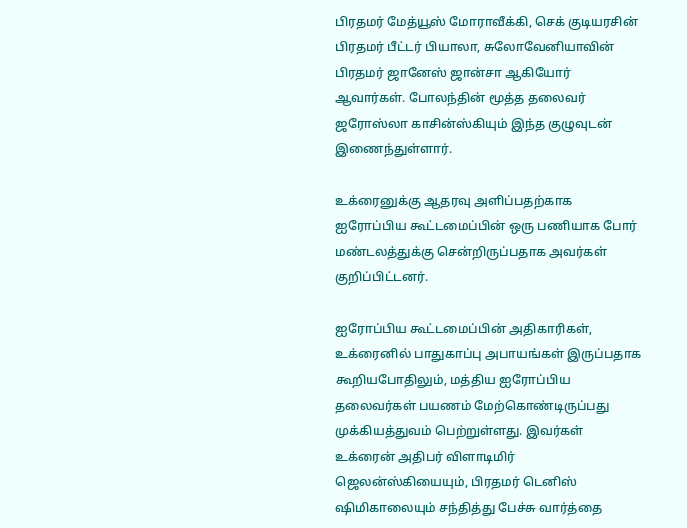பிரதமர் மேத்யூஸ் மோராவீக்கி, செக் குடியரசின் பிரதமர் பீட்டர் பியாலா, சுலோவேனியாவின் பிரதமர் ஜானேஸ் ஜான்சா ஆகியோர் ஆவார்கள். போலந்தின் மூத்த தலைவர் ஜரோஸ்லா காசின்ஸ்கியும் இந்த குழுவுடன் இணைந்துள்ளார்.

உக்ரைனுக்கு ஆதரவு அளிப்பதற்காக ஐரோப்பிய கூட்டமைப்பின் ஒரு பணியாக போர் மண்டலத்துக்கு சென்றிருப்பதாக அவர்கள் குறிப்பிட்டனர்.

ஐரோப்பிய கூட்டமைப்பின் அதிகாரிகள், உக்ரைனில் பாதுகாப்பு அபாயங்கள் இருப்பதாக கூறியபோதிலும், மத்திய ஐரோப்பிய தலைவர்கள் பயணம் மேற்கொண்டிருப்பது முக்கியத்துவம் பெற்றுள்ளது. இவர்கள் உக்ரைன் அதிபர் விளாடிமிர் ஜெலன்ஸ்கியையும், பிரதமர் டெனிஸ் ஷிமிகாலையும் சந்தித்து பேச்சு வார்த்தை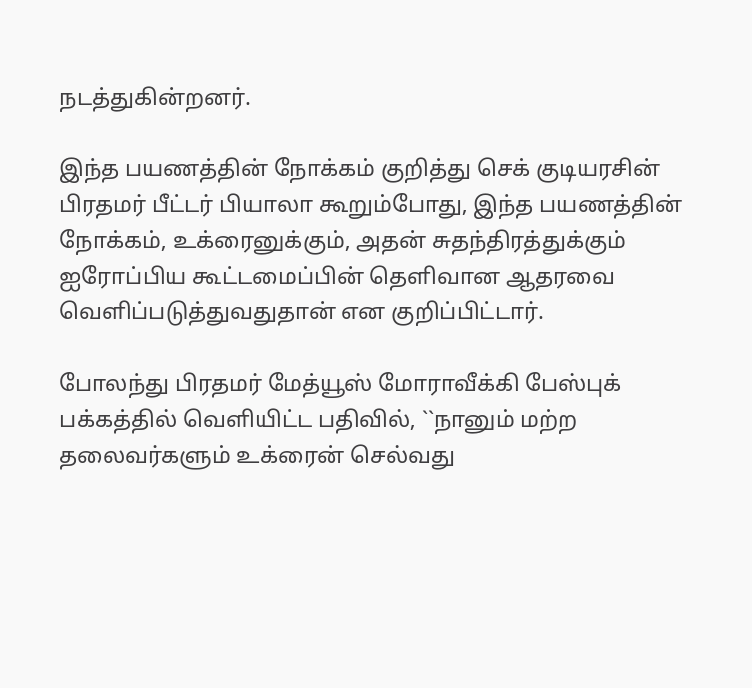நடத்துகின்றனர்.

இந்த பயணத்தின் நோக்கம் குறித்து செக் குடியரசின் பிரதமர் பீட்டர் பியாலா கூறும்போது, இந்த பயணத்தின் நோக்கம், உக்ரைனுக்கும், அதன் சுதந்திரத்துக்கும் ஐரோப்பிய கூட்டமைப்பின் தெளிவான ஆதரவை வெளிப்படுத்துவதுதான் என குறிப்பிட்டார்.

போலந்து பிரதமர் மேத்யூஸ் மோராவீக்கி பேஸ்புக் பக்கத்தில் வெளியிட்ட பதிவில், ``நானும் மற்ற தலைவர்களும் உக்ரைன் செல்வது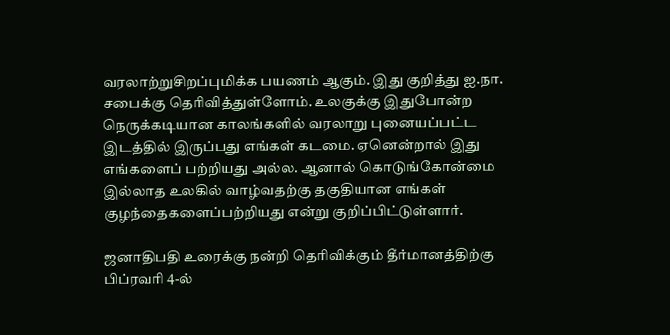வரலாற்றுசிறப்புமிக்க பயணம் ஆகும். இது குறித்து ஐ.நா. சபைக்கு தெரிவித்துள்ளோம். உலகுக்கு இதுபோன்ற நெருக்கடியான காலங்களில் வரலாறு புனையப்பட்ட இடத்தில் இருப்பது எங்கள் கடமை. ஏனென்றால் இது எங்களைப் பற்றியது அல்ல. ஆனால் கொடுங்கோன்மை இல்லாத உலகில் வாழ்வதற்கு தகுதியான எங்கள் குழந்தைகளைப்பற்றியது என்று குறிப்பிட்டுள்ளார்.

ஜனாதிபதி உரைக்கு நன்றி தெரிவிக்கும் தீர்மானத்திற்கு பிப்ரவரி 4-ல்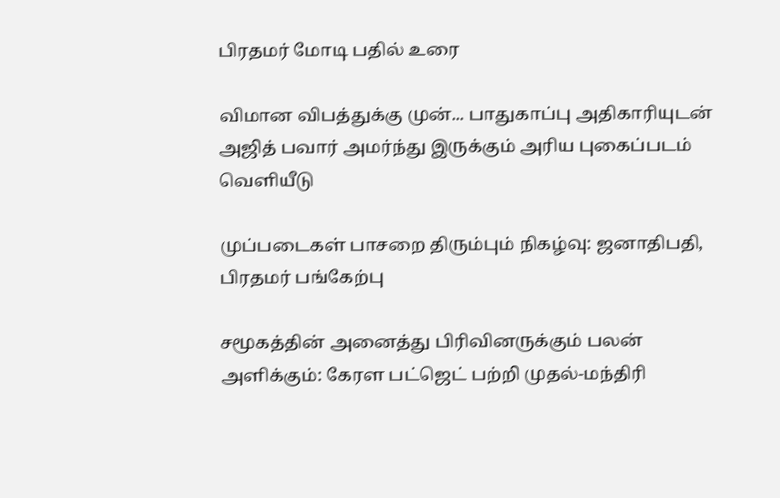பிரதமர் மோடி பதில் உரை

விமான விபத்துக்கு முன்... பாதுகாப்பு அதிகாரியுடன் அஜித் பவார் அமர்ந்து இருக்கும் அரிய புகைப்படம் வெளியீடு

முப்படைகள் பாசறை திரும்பும் நிகழ்வு: ஜனாதிபதி, பிரதமர் பங்கேற்பு

சமூகத்தின் அனைத்து பிரிவினருக்கும் பலன் அளிக்கும்: கேரள பட்ஜெட் பற்றி முதல்-மந்திரி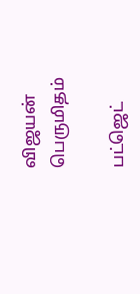விஜயன் பெருமிதம்

பட்ஜெட்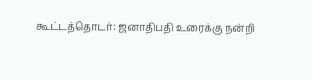கூட்டத்தொடர்: ஜனாதிபதி உரைக்கு நன்றி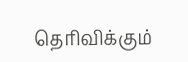தெரிவிக்கும்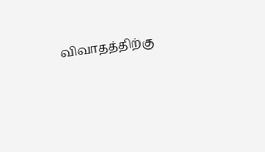விவாதத்திற்கு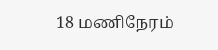18 மணிநேரம்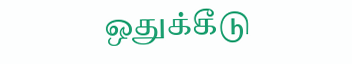ஒதுக்கீடு